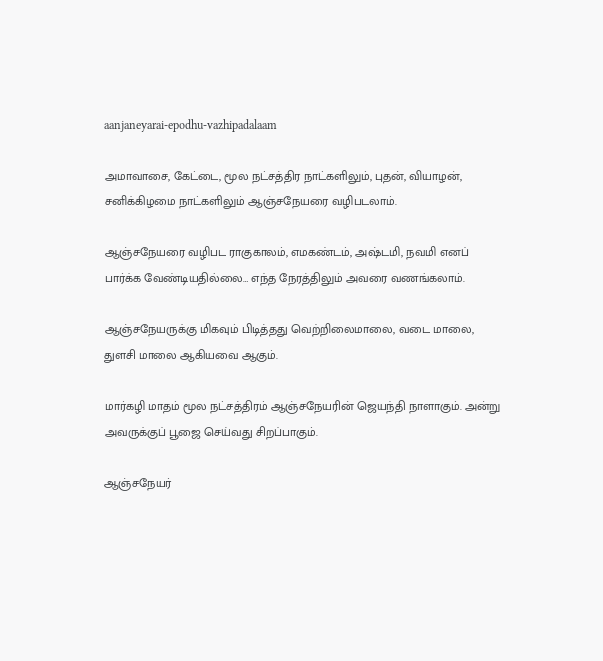aanjaneyarai-epodhu-vazhipadalaam

அமாவாசை, கேட்டை, மூல நட்சத்திர நாட்களிலும், புதன், வியாழன், சனிக்கிழமை நாட்களிலும் ஆஞ்சநேயரை வழிபடலாம்.

ஆஞ்சநேயரை வழிபட ராகுகாலம், எமகண்டம், அஷ்டமி, நவமி எனப் பார்க்க வேண்டியதில்லை… எந்த நேரத்திலும் அவரை வணங்கலாம்.

ஆஞ்சநேயருக்கு மிகவும் பிடித்தது வெற்றிலைமாலை, வடை மாலை, துளசி மாலை ஆகியவை ஆகும்.

மார்கழி மாதம் மூல நட்சத்திரம் ஆஞ்சநேயரின் ஜெயந்தி நாளாகும். அன்று அவருக்குப் பூஜை செய்வது சிறப்பாகும்.

ஆஞ்சநேயர்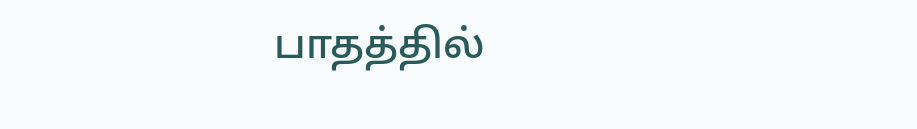பாதத்தில்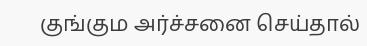குங்கும அர்ச்சனை செய்தால்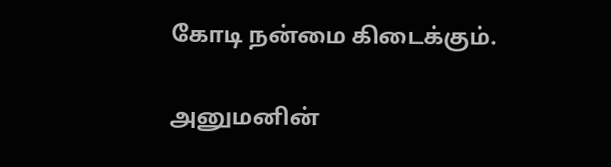கோடி நன்மை கிடைக்கும்.

அனுமனின்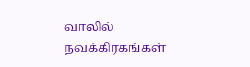வாலில் நவக்கிரகங்கள்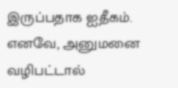இருப்பதாக ஐதீகம். எனவே, அனுமனை வழிபட்டால்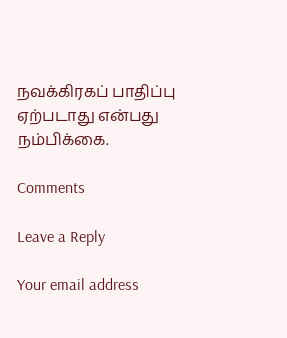நவக்கிரகப் பாதிப்பு ஏற்படாது என்பது நம்பிக்கை.

Comments

Leave a Reply

Your email address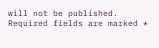will not be published. Required fields are marked *